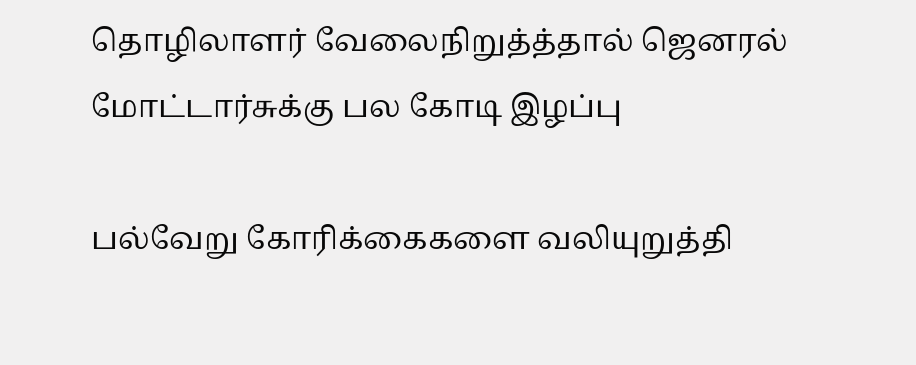தொழிலாளர் வேலைநிறுத்த்தால் ஜெனரல் மோட்டார்சுக்கு பல கோடி இழப்பு

பல்வேறு கோரிக்கைகளை வலியுறுத்தி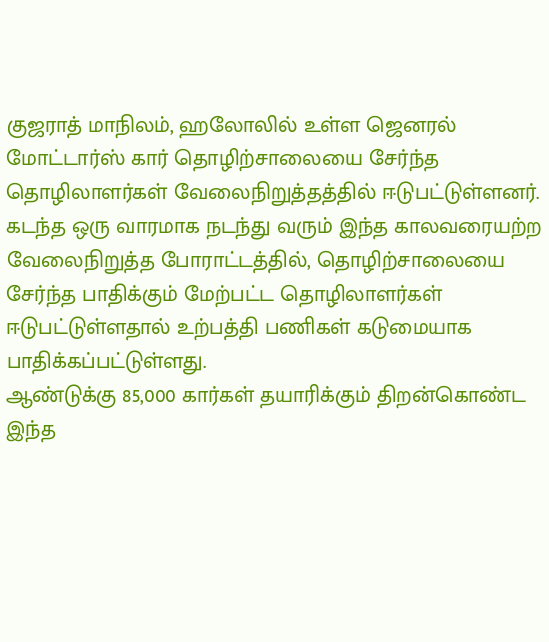குஜராத் மாநிலம், ஹலோலில் உள்ள ஜெனரல் மோட்டார்ஸ் கார் தொழிற்சாலையை சேர்ந்த தொழிலாளர்கள் வேலைநிறுத்தத்தில் ஈடுபட்டுள்ளனர்.
கடந்த ஒரு வாரமாக நடந்து வரும் இந்த காலவரையற்ற வேலைநிறுத்த போராட்டத்தில், தொழிற்சாலையை சேர்ந்த பாதிக்கும் மேற்பட்ட தொழிலாளர்கள் ஈடுபட்டுள்ளதால் உற்பத்தி பணிகள் கடுமையாக பாதிக்கப்பட்டுள்ளது.
ஆண்டுக்கு 85,000 கார்கள் தயாரிக்கும் திறன்கொண்ட இந்த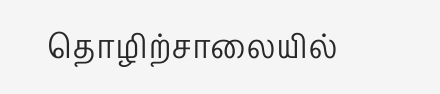தொழிற்சாலையில்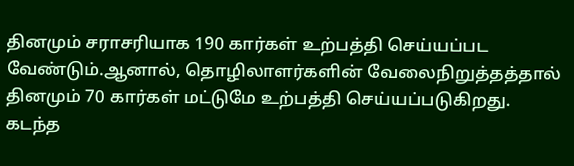தினமும் சராசரியாக 190 கார்கள் உற்பத்தி செய்யப்பட வேண்டும்.ஆனால், தொழிலாளர்களின் வேலைநிறுத்தத்தால் தினமும் 70 கார்கள் மட்டுமே உற்பத்தி செய்யப்படுகிறது.
கடந்த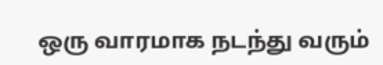ஒரு வாரமாக நடந்து வரும்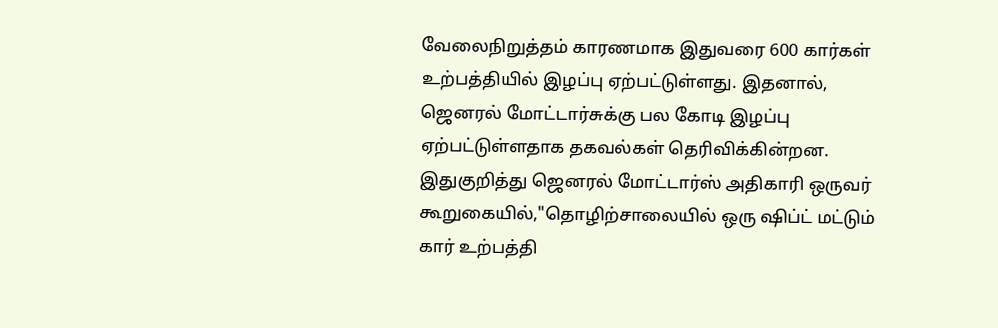வேலைநிறுத்தம் காரணமாக இதுவரை 600 கார்கள் உற்பத்தியில் இழப்பு ஏற்பட்டுள்ளது. இதனால், ஜெனரல் மோட்டார்சுக்கு பல கோடி இழப்பு ஏற்பட்டுள்ளதாக தகவல்கள் தெரிவிக்கின்றன.
இதுகுறித்து ஜெனரல் மோட்டார்ஸ் அதிகாரி ஒருவர் கூறுகையில்,"தொழிற்சாலையில் ஒரு ஷிப்ட் மட்டும் கார் உற்பத்தி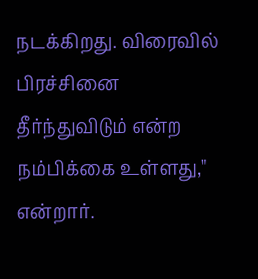நடக்கிறது. விரைவில் பிரச்சினை தீர்ந்துவிடும் என்ற நம்பிக்கை உள்ளது," என்றார்.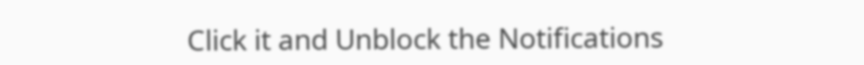Click it and Unblock the Notifications